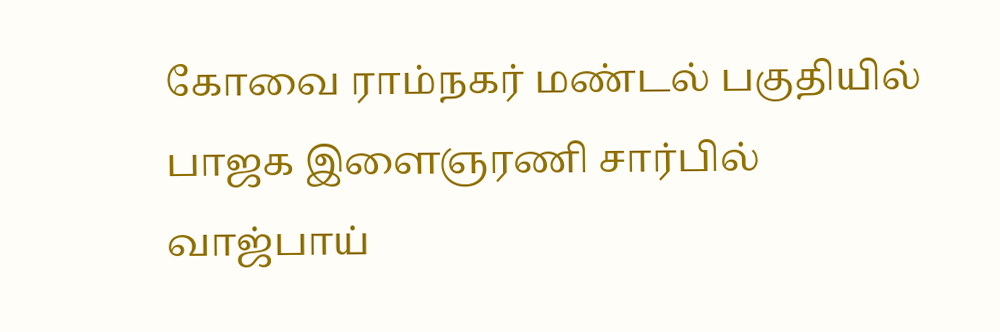கோவை ராம்நகர் மண்டல் பகுதியில் பாஜக இளைஞரணி சார்பில் வாஜ்பாய்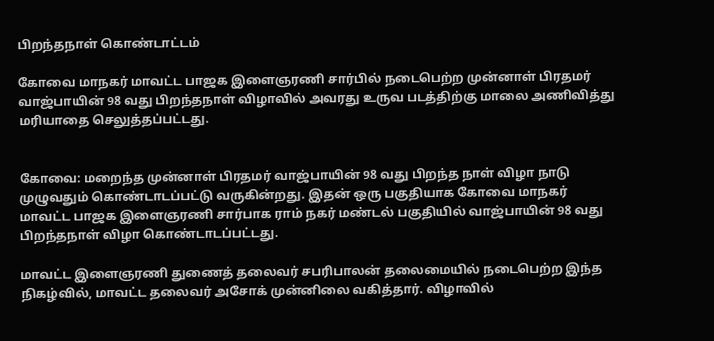பிறந்தநாள் கொண்டாட்டம்

கோவை மாநகர் மாவட்ட பாஜக இளைஞரணி சார்பில் நடைபெற்ற முன்னாள் பிரதமர் வாஜ்பாயின் 98 வது பிறந்தநாள் விழாவில் அவரது உருவ படத்திற்கு மாலை அணிவித்து மரியாதை செலுத்தப்பட்டது.


கோவை: மறைந்த முன்னாள் பிரதமர் வாஜ்பாயின் 98 வது பிறந்த நாள் விழா நாடு முழுவதும் கொண்டாடப்பட்டு வருகின்றது. இதன் ஒரு பகுதியாக கோவை மாநகர் மாவட்ட பாஜக இளைஞரணி சார்பாக ராம் நகர் மண்டல் பகுதியில் வாஜ்பாயின் 98 வது பிறந்தநாள் விழா கொண்டாடப்பட்டது.

மாவட்ட இளைஞரணி துணைத் தலைவர் சபரிபாலன் தலைமையில் நடைபெற்ற இந்த நிகழ்வில், மாவட்ட தலைவர் அசோக் முன்னிலை வகித்தார். விழாவில்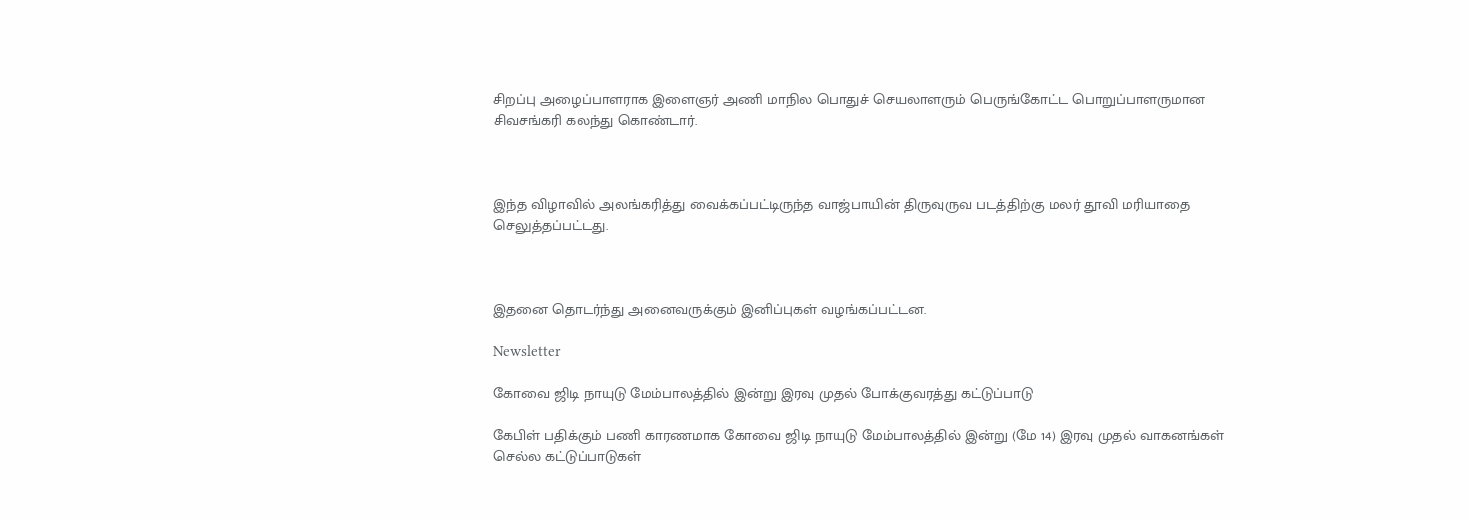சிறப்பு அழைப்பாளராக இளைஞர் அணி மாநில பொதுச் செயலாளரும் பெருங்கோட்ட பொறுப்பாளருமான சிவசங்கரி கலந்து கொண்டார்.



இந்த விழாவில் அலங்கரித்து வைக்கப்பட்டிருந்த வாஜ்பாயின் திருவுருவ படத்திற்கு மலர் தூவி மரியாதை செலுத்தப்பட்டது.



இதனை தொடர்ந்து அனைவருக்கும் இனிப்புகள் வழங்கப்பட்டன.

Newsletter

கோவை ஜிடி நாயுடு மேம்பாலத்தில் இன்று இரவு முதல் போக்குவரத்து கட்டுப்பாடு

கேபிள் பதிக்கும் பணி காரணமாக கோவை ஜிடி நாயுடு மேம்பாலத்தில் இன்று (மே 14) இரவு முதல் வாகனங்கள் செல்ல கட்டுப்பாடுகள்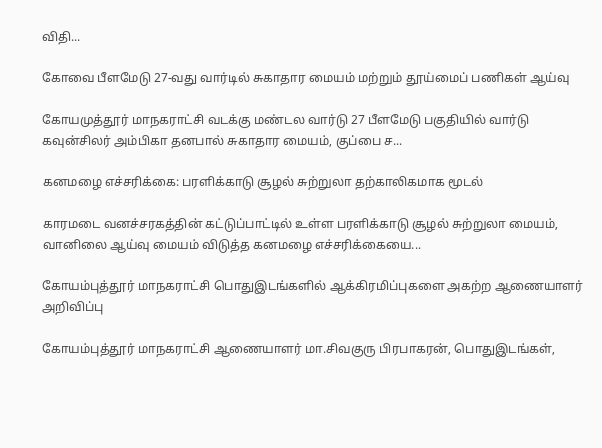விதி...

கோவை பீளமேடு 27-வது வார்டில் சுகாதார மையம் மற்றும் தூய்மைப் பணிகள் ஆய்வு

கோயமுத்தூர் மாநகராட்சி வடக்கு மண்டல வார்டு 27 பீளமேடு பகுதியில் வார்டு கவுன்சிலர் அம்பிகா தனபால் சுகாதார மையம், குப்பை ச...

கனமழை எச்சரிக்கை: பரளிக்காடு சூழல் சுற்றுலா தற்காலிகமாக மூடல்

காரமடை வனச்சரகத்தின் கட்டுப்பாட்டில் உள்ள பரளிக்காடு சூழல் சுற்றுலா மையம், வானிலை ஆய்வு மையம் விடுத்த கனமழை எச்சரிக்கையை...

கோயம்புத்தூர் மாநகராட்சி பொதுஇடங்களில் ஆக்கிரமிப்புகளை அகற்ற ஆணையாளர் அறிவிப்பு

கோயம்புத்தூர் மாநகராட்சி ஆணையாளர் மா.சிவகுரு பிரபாகரன், பொதுஇடங்கள்,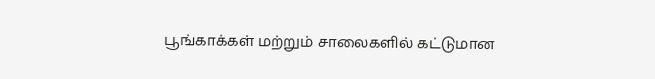பூங்காக்கள் மற்றும் சாலைகளில் கட்டுமான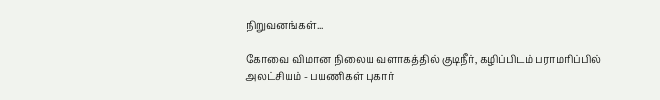நிறுவனங்கள்...

கோவை விமான நிலைய வளாகத்தில் குடிநீர், கழிப்பிடம் பராமரிப்பில் அலட்சியம் - பயணிகள் புகார்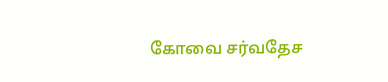கோவை சர்வதேச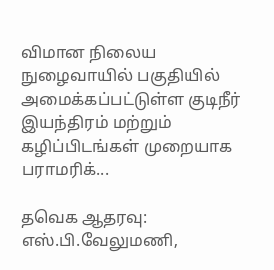விமான நிலைய நுழைவாயில் பகுதியில் அமைக்கப்பட்டுள்ள குடிநீர் இயந்திரம் மற்றும் கழிப்பிடங்கள் முறையாக பராமரிக்...

தவெக ஆதரவு: எஸ்.பி.வேலுமணி,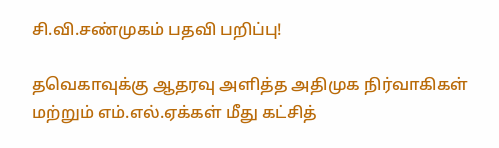சி.வி.சண்முகம் பதவி பறிப்பு!

தவெகாவுக்கு ஆதரவு அளித்த அதிமுக நிர்வாகிகள் மற்றும் எம்.எல்.ஏக்கள் மீது கட்சித்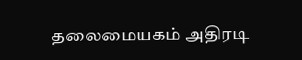தலைமையகம் அதிரடி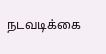நடவடிக்கை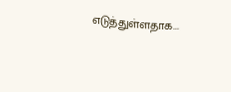எடுத்துள்ளதாக...